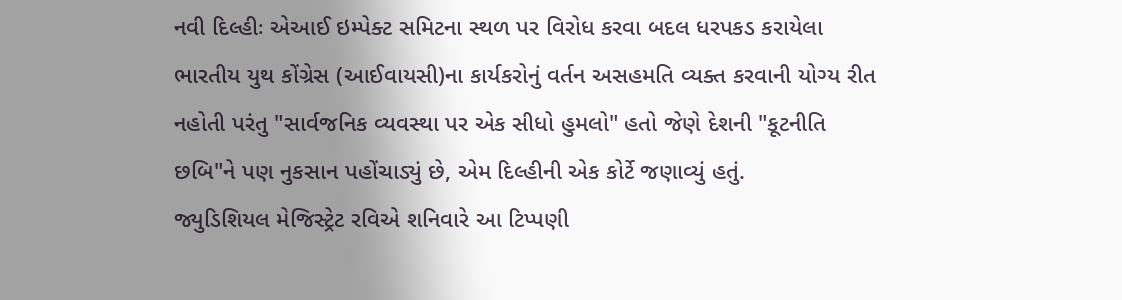નવી દિલ્હીઃ એઆઈ ઇમ્પેક્ટ સમિટના સ્થળ પર વિરોધ કરવા બદલ ધરપકડ કરાયેલા ભારતીય યુથ કોંગ્રેસ (આઈવાયસી)ના કાર્યકરોનું વર્તન અસહમતિ વ્યક્ત કરવાની યોગ્ય રીત નહોતી પરંતુ "સાર્વજનિક વ્યવસ્થા પર એક સીધો હુમલો" હતો જેણે દેશની "કૂટનીતિ છબિ"ને પણ નુકસાન પહોંચાડ્યું છે, એમ દિલ્હીની એક કોર્ટે જણાવ્યું હતું.
જ્યુડિશિયલ મેજિસ્ટ્રેટ રવિએ શનિવારે આ ટિપ્પણી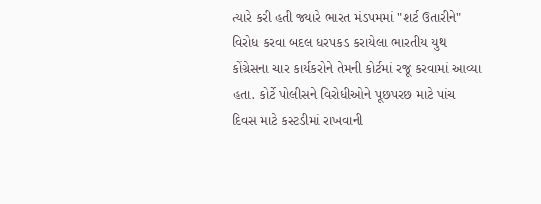ત્યારે કરી હતી જ્યારે ભારત મંડપમમાં "શર્ટ ઉતારીને" વિરોધ કરવા બદલ ધરપકડ કરાયેલા ભારતીય યુથ કોંગ્રેસના ચાર કાર્યકરોને તેમની કોર્ટમાં રજૂ કરવામાં આવ્યા હતા. કોર્ટે પોલીસને વિરોધીઓને પૂછપરછ માટે પાંચ દિવસ માટે કસ્ટડીમાં રાખવાની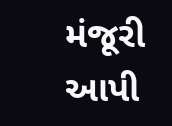મંજૂરી આપી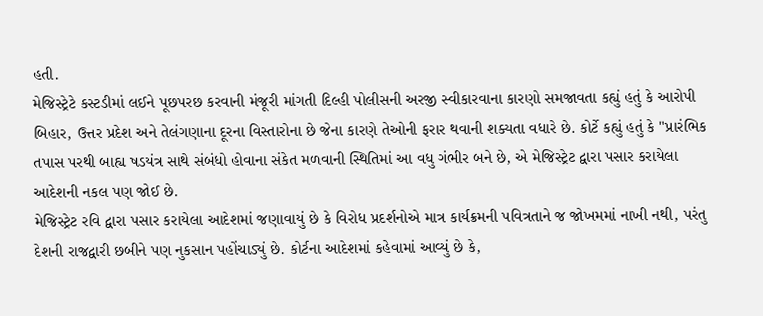હતી.
મેજિસ્ટ્રેટે કસ્ટડીમાં લઈને પૂછપરછ કરવાની મંજૂરી માંગતી દિલ્હી પોલીસની અરજી સ્વીકારવાના કારણો સમજાવતા કહ્યું હતું કે આરોપી બિહાર, ઉત્તર પ્રદેશ અને તેલંગણાના દૂરના વિસ્તારોના છે જેના કારણે તેઓની ફરાર થવાની શક્યતા વધારે છે. કોર્ટે કહ્યું હતું કે "પ્રારંભિક તપાસ પરથી બાહ્ય ષડયંત્ર સાથે સંબંધો હોવાના સંકેત મળવાની સ્થિતિમાં આ વધુ ગંભીર બને છે, એ મેજિસ્ટ્રેટ દ્વારા પસાર કરાયેલા આદેશની નકલ પણ જોઈ છે.
મેજિસ્ટ્રેટ રવિ દ્વારા પસાર કરાયેલા આદેશમાં જણાવાયું છે કે વિરોધ પ્રદર્શનોએ માત્ર કાર્યક્રમની પવિત્રતાને જ જોખમમાં નાખી નથી, પરંતુ દેશની રાજદ્વારી છબીને પણ નુકસાન પહોંચાડ્યું છે. કોર્ટના આદેશમાં કહેવામાં આવ્યું છે કે,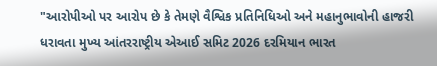"આરોપીઓ પર આરોપ છે કે તેમણે વૈશ્વિક પ્રતિનિધિઓ અને મહાનુભાવોની હાજરી ધરાવતા મુખ્ય આંતરરાષ્ટ્રીય એઆઈ સમિટ 2026 દરમિયાન ભારત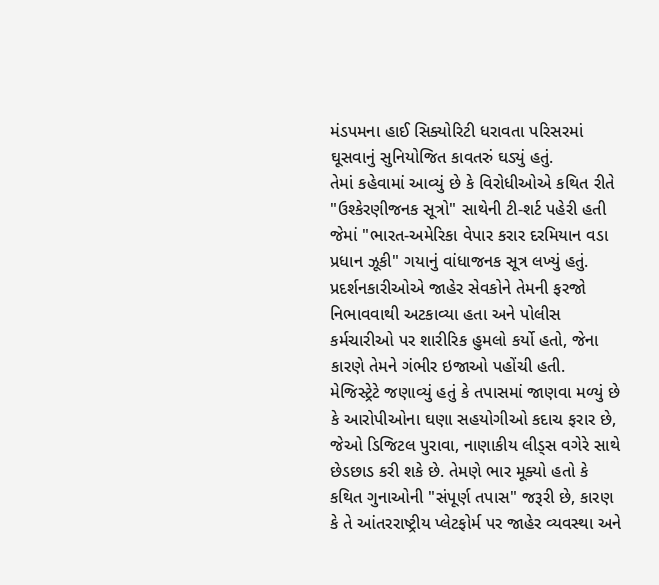મંડપમના હાઈ સિક્યોરિટી ધરાવતા પરિસરમાં ઘૂસવાનું સુનિયોજિત કાવતરું ઘડ્યું હતું.
તેમાં કહેવામાં આવ્યું છે કે વિરોધીઓએ કથિત રીતે "ઉશ્કેરણીજનક સૂત્રો" સાથેની ટી-શર્ટ પહેરી હતી જેમાં "ભારત-અમેરિકા વેપાર કરાર દરમિયાન વડા પ્રધાન ઝૂકી" ગયાનું વાંધાજનક સૂત્ર લખ્યું હતું. પ્રદર્શનકારીઓએ જાહેર સેવકોને તેમની ફરજો નિભાવવાથી અટકાવ્યા હતા અને પોલીસ કર્મચારીઓ પર શારીરિક હુમલો કર્યો હતો, જેના કારણે તેમને ગંભીર ઇજાઓ પહોંચી હતી.
મેજિસ્ટ્રેટે જણાવ્યું હતું કે તપાસમાં જાણવા મળ્યું છે કે આરોપીઓના ઘણા સહયોગીઓ કદાચ ફરાર છે, જેઓ ડિજિટલ પુરાવા, નાણાકીય લીડ્સ વગેરે સાથે છેડછાડ કરી શકે છે. તેમણે ભાર મૂક્યો હતો કે કથિત ગુનાઓની "સંપૂર્ણ તપાસ" જરૂરી છે, કારણ કે તે આંતરરાષ્ટ્રીય પ્લેટફોર્મ પર જાહેર વ્યવસ્થા અને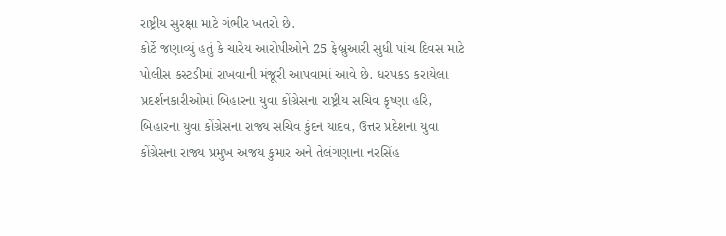રાષ્ટ્રીય સુરક્ષા માટે ગંભીર ખતરો છે.
કોર્ટે જણાવ્યું હતું કે ચારેય આરોપીઓને 25 ફેબ્રુઆરી સુધી પાંચ દિવસ માટે પોલીસ કસ્ટડીમાં રાખવાની મંજૂરી આપવામાં આવે છે. ધરપકડ કરાયેલા પ્રદર્શનકારીઓમાં બિહારના યુવા કોંગ્રેસના રાષ્ટ્રીય સચિવ કૃષ્ણા હરિ, બિહારના યુવા કોંગ્રેસના રાજ્ય સચિવ કુંદન યાદવ, ઉત્તર પ્રદેશના યુવા કોંગ્રેસના રાજ્ય પ્રમુખ અજય કુમાર અને તેલંગણાના નરસિંહ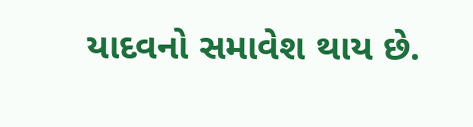યાદવનો સમાવેશ થાય છે.